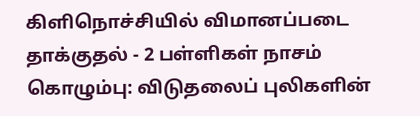கிளிநொச்சியில் விமானப்படை தாக்குதல் - 2 பள்ளிகள் நாசம்
கொழும்பு: விடுதலைப் புலிகளின்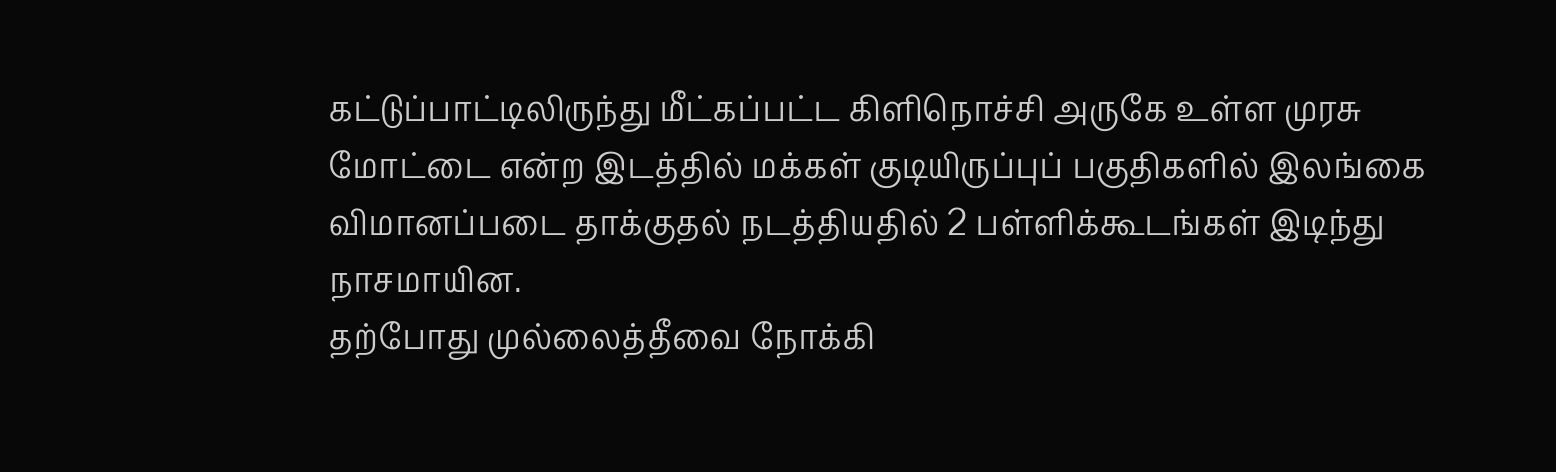கட்டுப்பாட்டிலிருந்து மீட்கப்பட்ட கிளிநொச்சி அருகே உள்ள முரசு மோட்டை என்ற இடத்தில் மக்கள் குடியிருப்புப் பகுதிகளில் இலங்கை விமானப்படை தாக்குதல் நடத்தியதில் 2 பள்ளிக்கூடங்கள் இடிந்து நாசமாயின.
தற்போது முல்லைத்தீவை நோக்கி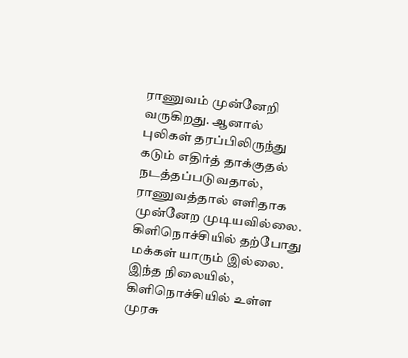ராணுவம் முன்னேறி வருகிறது. ஆனால் புலிகள் தரப்பிலிருந்து கடும் எதிர்த் தாக்குதல் நடத்தப்படுவதால், ராணுவத்தால் எளிதாக முன்னேற முடியவில்லை.
கிளிநொச்சியில் தற்போது மக்கள் யாரும் இல்லை. இந்த நிலையில், கிளிநொச்சியில் உள்ள முரசு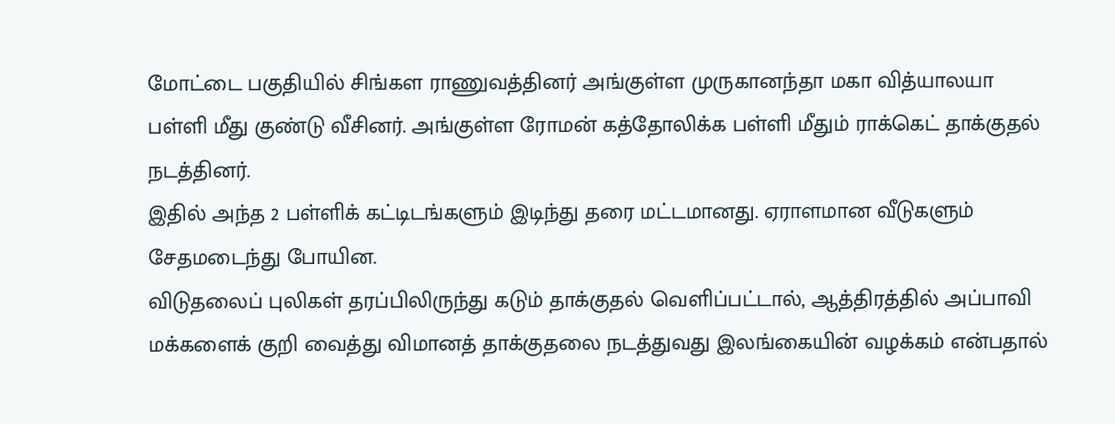மோட்டை பகுதியில் சிங்கள ராணுவத்தினர் அங்குள்ள முருகானந்தா மகா வித்யாலயா பள்ளி மீது குண்டு வீசினர். அங்குள்ள ரோமன் கத்தோலிக்க பள்ளி மீதும் ராக்கெட் தாக்குதல் நடத்தினர்.
இதில் அந்த 2 பள்ளிக் கட்டிடங்களும் இடிந்து தரை மட்டமானது. ஏராளமான வீடுகளும் சேதமடைந்து போயின.
விடுதலைப் புலிகள் தரப்பிலிருந்து கடும் தாக்குதல் வெளிப்பட்டால், ஆத்திரத்தில் அப்பாவி மக்களைக் குறி வைத்து விமானத் தாக்குதலை நடத்துவது இலங்கையின் வழக்கம் என்பதால்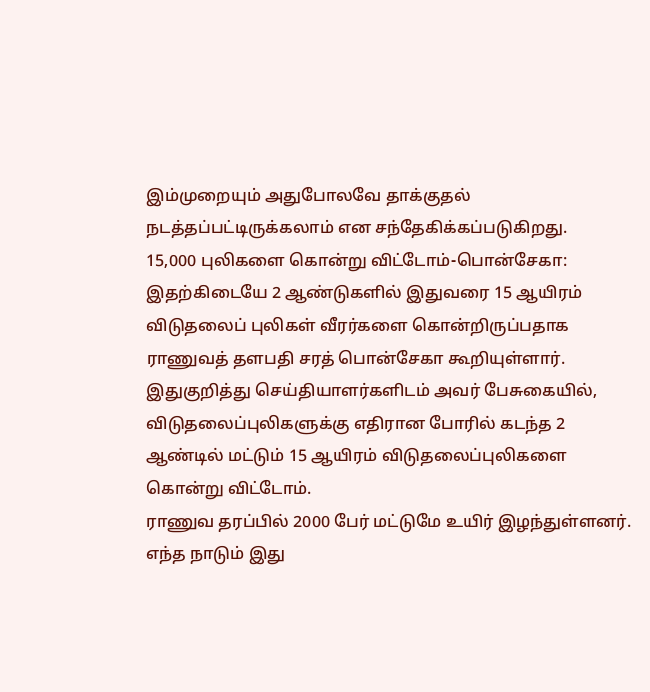இம்முறையும் அதுபோலவே தாக்குதல் நடத்தப்பட்டிருக்கலாம் என சந்தேகிக்கப்படுகிறது.
15,000 புலிகளை கொன்று விட்டோம்-பொன்சேகா:
இதற்கிடையே 2 ஆண்டுகளில் இதுவரை 15 ஆயிரம் விடுதலைப் புலிகள் வீரர்களை கொன்றிருப்பதாக ராணுவத் தளபதி சரத் பொன்சேகா கூறியுள்ளார்.
இதுகுறித்து செய்தியாளர்களிடம் அவர் பேசுகையில், விடுதலைப்புலிகளுக்கு எதிரான போரில் கடந்த 2 ஆண்டில் மட்டும் 15 ஆயிரம் விடுதலைப்புலிகளை கொன்று விட்டோம்.
ராணுவ தரப்பில் 2000 பேர் மட்டுமே உயிர் இழந்துள்ளனர். எந்த நாடும் இது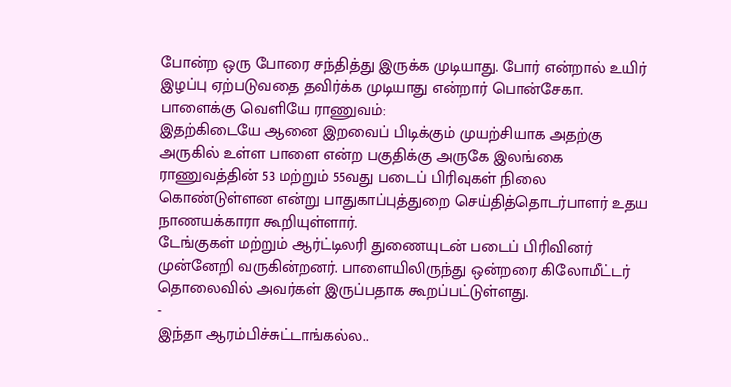போன்ற ஒரு போரை சந்தித்து இருக்க முடியாது. போர் என்றால் உயிர் இழப்பு ஏற்படுவதை தவிர்க்க முடியாது என்றார் பொன்சேகா.
பாளைக்கு வெளியே ராணுவம்:
இதற்கிடையே ஆனை இறவைப் பிடிக்கும் முயற்சியாக அதற்கு அருகில் உள்ள பாளை என்ற பகுதிக்கு அருகே இலங்கை ராணுவத்தின் 53 மற்றும் 55வது படைப் பிரிவுகள் நிலை கொண்டுள்ளன என்று பாதுகாப்புத்துறை செய்தித்தொடர்பாளர் உதய நாணயக்காரா கூறியுள்ளார்.
டேங்குகள் மற்றும் ஆர்ட்டிலரி துணையுடன் படைப் பிரிவினர் முன்னேறி வருகின்றனர். பாளையிலிருந்து ஒன்றரை கிலோமீட்டர் தொலைவில் அவர்கள் இருப்பதாக கூறப்பட்டுள்ளது.
-
இந்தா ஆரம்பிச்சுட்டாங்கல்ல..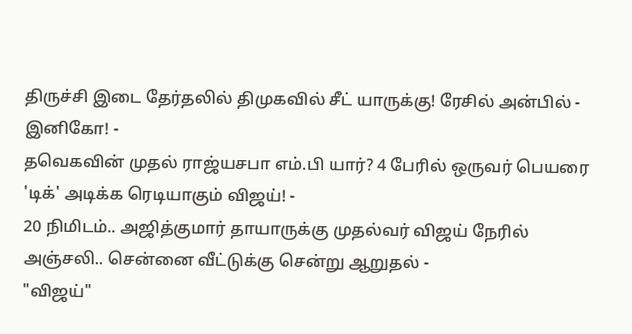திருச்சி இடை தேர்தலில் திமுகவில் சீட் யாருக்கு! ரேசில் அன்பில் - இனிகோ! -
தவெகவின் முதல் ராஜ்யசபா எம்.பி யார்? 4 பேரில் ஒருவர் பெயரை 'டிக்' அடிக்க ரெடியாகும் விஜய்! -
20 நிமிடம்.. அஜித்குமார் தாயாருக்கு முதல்வர் விஜய் நேரில் அஞ்சலி.. சென்னை வீட்டுக்கு சென்று ஆறுதல் -
"விஜய்"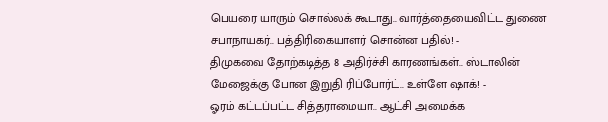பெயரை யாரும் சொல்லக் கூடாது.. வார்த்தையைவிட்ட துணை சபாநாயகர்.. பத்திரிகையாளர் சொன்ன பதில்! -
திமுகவை தோற்கடித்த 8 அதிர்ச்சி காரணங்கள்.. ஸ்டாலின் மேஜைக்கு போன இறுதி ரிப்போர்ட்.. உள்ளே ஷாக்! -
ஓரம் கட்டப்பட்ட சித்தராமையா.. ஆட்சி அமைக்க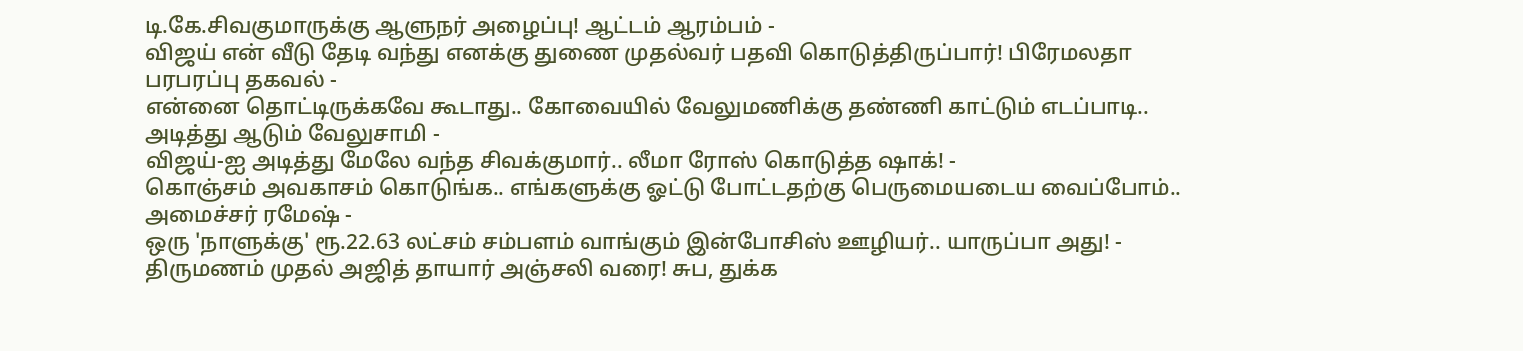டி.கே.சிவகுமாருக்கு ஆளுநர் அழைப்பு! ஆட்டம் ஆரம்பம் -
விஜய் என் வீடு தேடி வந்து எனக்கு துணை முதல்வர் பதவி கொடுத்திருப்பார்! பிரேமலதா பரபரப்பு தகவல் -
என்னை தொட்டிருக்கவே கூடாது.. கோவையில் வேலுமணிக்கு தண்ணி காட்டும் எடப்பாடி.. அடித்து ஆடும் வேலுசாமி -
விஜய்-ஐ அடித்து மேலே வந்த சிவக்குமார்.. லீமா ரோஸ் கொடுத்த ஷாக்! -
கொஞ்சம் அவகாசம் கொடுங்க.. எங்களுக்கு ஓட்டு போட்டதற்கு பெருமையடைய வைப்போம்.. அமைச்சர் ரமேஷ் -
ஒரு 'நாளுக்கு' ரூ.22.63 லட்சம் சம்பளம் வாங்கும் இன்போசிஸ் ஊழியர்.. யாருப்பா அது! -
திருமணம் முதல் அஜித் தாயார் அஞ்சலி வரை! சுப, துக்க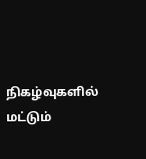நிகழ்வுகளில் மட்டும்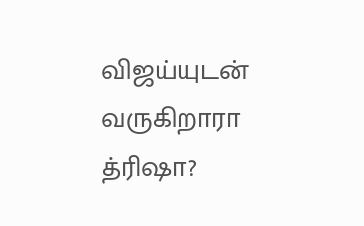விஜய்யுடன் வருகிறாரா த்ரிஷா?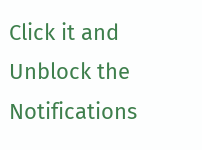Click it and Unblock the Notifications